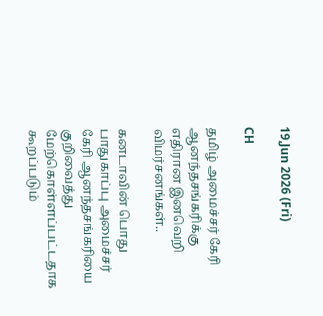19,Jun 2026 (Fri)

CH

தமிழ் அமைச்சர் கேரி ஆனந்தசங்கரிக்கு எதிரான இனவெறி விமர்சனங்கள்..

கனடாவின் பொது பாதுகாப்பு அமைச்சர் கேரி ஆனந்தசங்கரியை குறிவைத்து மேற்கொள்ளப்பட்டதாக கூறப்படும்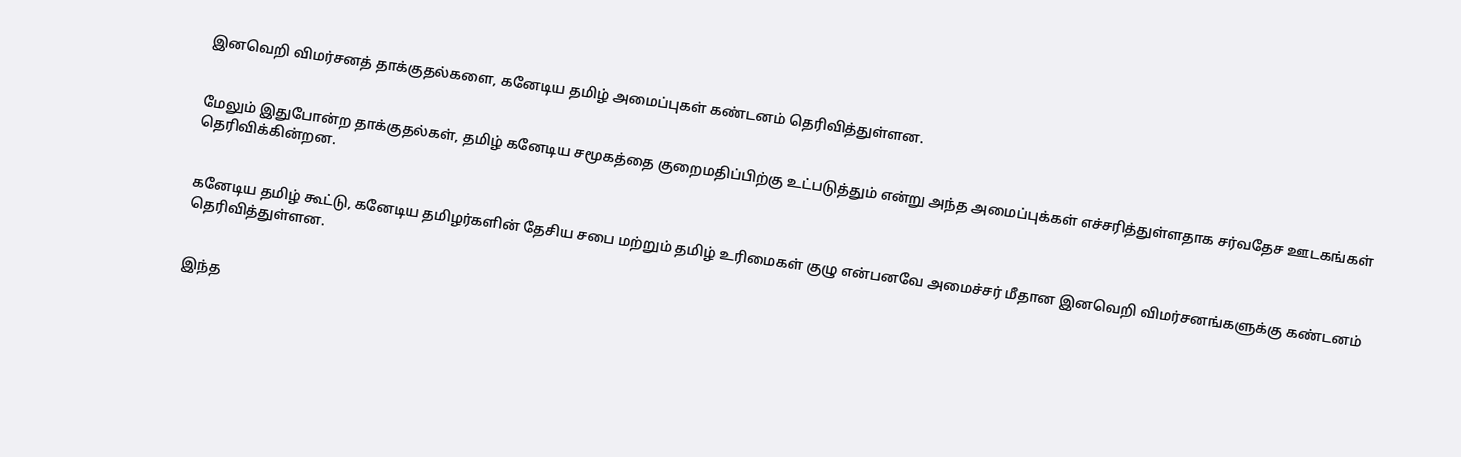இனவெறி விமர்சனத் தாக்குதல்களை, கனேடிய தமிழ் அமைப்புகள் கண்டனம் தெரிவித்துள்ளன.


மேலும் இதுபோன்ற தாக்குதல்கள், தமிழ் கனேடிய சமூகத்தை குறைமதிப்பிற்கு உட்படுத்தும் என்று அந்த அமைப்புக்கள் எச்சரித்துள்ளதாக சர்வதேச ஊடகங்கள் தெரிவிக்கின்றன.


கனேடிய தமிழ் கூட்டு, கனேடிய தமிழர்களின் தேசிய சபை மற்றும் தமிழ் உரிமைகள் குழு என்பனவே அமைச்சர் மீதான இனவெறி விமர்சனங்களுக்கு கண்டனம் தெரிவித்துள்ளன.


இந்த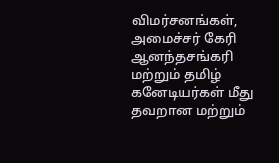விமர்சனங்கள், அமைச்சர் கேரி ஆனந்தசங்கரி மற்றும் தமிழ் கனேடியர்கள் மீது தவறான மற்றும்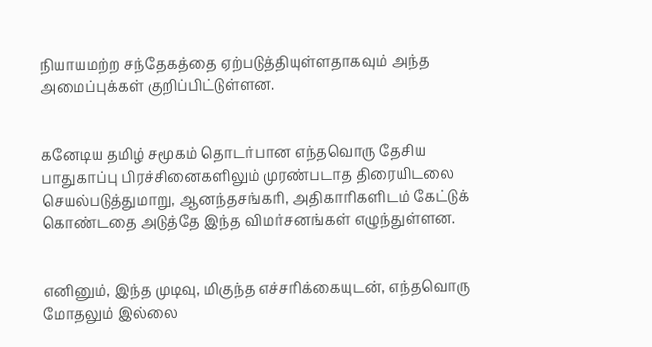நியாயமற்ற சந்தேகத்தை ஏற்படுத்தியுள்ளதாகவும் அந்த அமைப்புக்கள் குறிப்பிட்டுள்ளன.


கனேடிய தமிழ் சமூகம் தொடர்பான எந்தவொரு தேசிய பாதுகாப்பு பிரச்சினைகளிலும் முரண்படாத திரையிடலை செயல்படுத்துமாறு, ஆனந்தசங்கரி, அதிகாரிகளிடம் கேட்டுக் கொண்டதை அடுத்தே இந்த விமர்சனங்கள் எழுந்துள்ளன.


எனினும், இந்த முடிவு, மிகுந்த எச்சரிக்கையுடன், எந்தவொரு மோதலும் இல்லை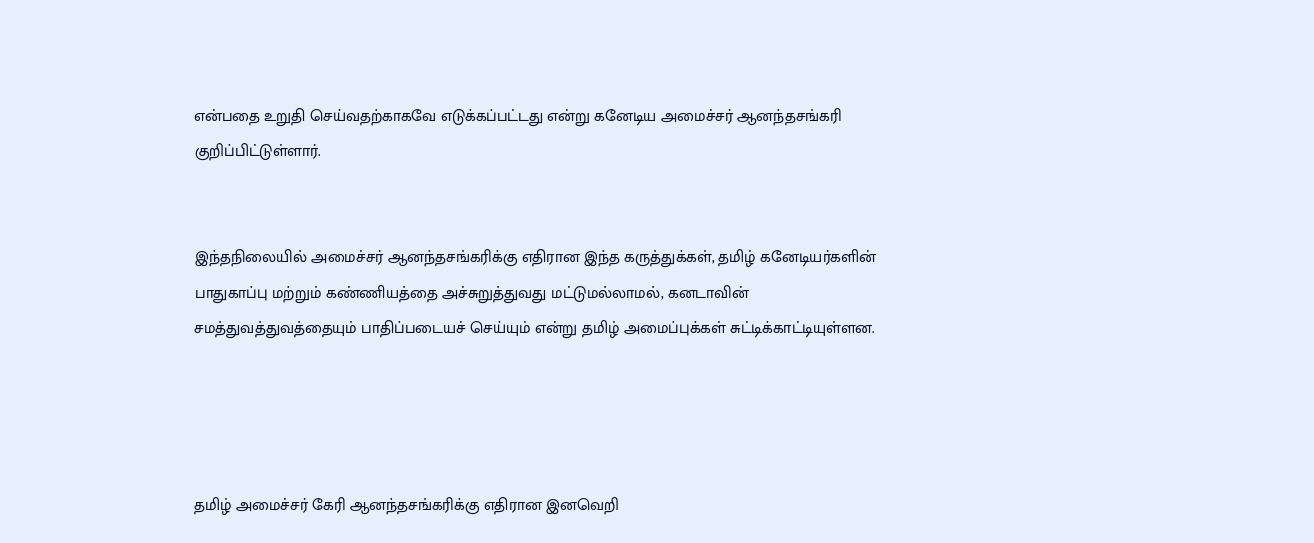என்பதை உறுதி செய்வதற்காகவே எடுக்கப்பட்டது என்று கனேடிய அமைச்சர் ஆனந்தசங்கரி குறிப்பிட்டுள்ளார்.


இந்தநிலையில் அமைச்சர் ஆனந்தசங்கரிக்கு எதிரான இந்த கருத்துக்கள், தமிழ் கனேடியர்களின் பாதுகாப்பு மற்றும் கண்ணியத்தை அச்சுறுத்துவது மட்டுமல்லாமல், கனடாவின் சமத்துவத்துவத்தையும் பாதிப்படையச் செய்யும் என்று தமிழ் அமைப்புக்கள் சுட்டிக்காட்டியுள்ளன.




தமிழ் அமைச்சர் கேரி ஆனந்தசங்கரிக்கு எதிரான இனவெறி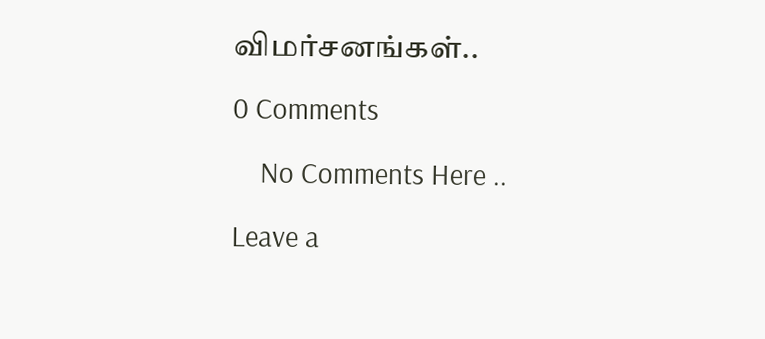விமர்சனங்கள்..

0 Comments

    No Comments Here ..

Leave a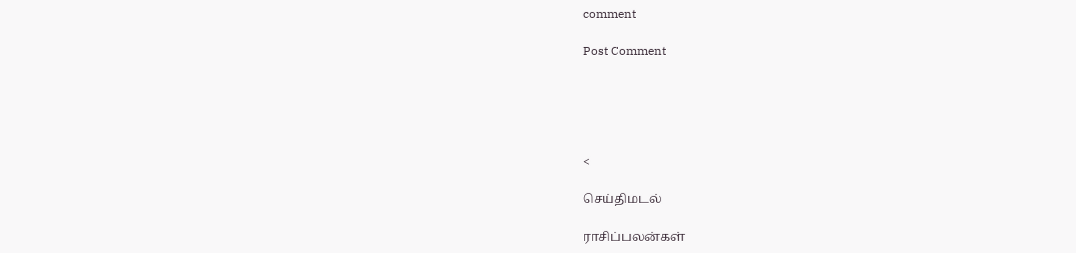comment

Post Comment





<

செய்திமடல்

ராசிப்பலன்கள்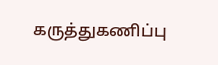கருத்துகணிப்பு